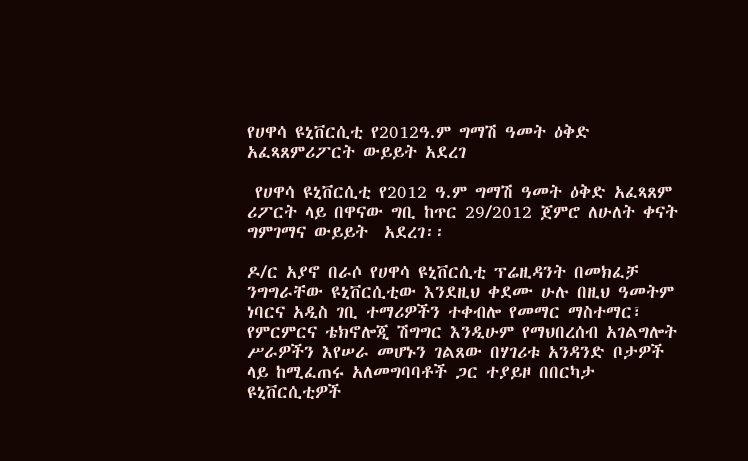የሀዋሳ ዩኒቨርሲቲ የ2012ዓ.ም ግማሽ ዓመት ዕቅድ አፈጻጸምሪፖርት ውይይት አደረገ

 የሀዋሳ ዩኒቨርሲቲ የ2012 ዓ.ም ግማሽ ዓመት ዕቅድ አፈጻጸም ሪፖርት ላይ በዋናው ግቢ ከጥር 29/2012 ጀምሮ ለሁለት ቀናት ግምገማና ውይይት  አደረገ፡፡

ዶ/ር አያኖ በራሶ የሀዋሳ ዩኒቨርሲቲ ፕሬዚዳንት በመክፈቻ ንግግራቸው ዩኒቨርሲቲው እንደዚህ ቀደሙ ሁሉ በዚህ ዓመትም ነባርና አዲስ ገቢ ተማሪዎችን ተቀብሎ የመማር ማስተማር፣ የምርምርና ቴክኖሎጂ ሽግግር እንዲሁም የማህበረሰብ አገልግሎት ሥራዎችን እየሠራ መሆኑን ገልጸው በሃገሪቱ አንዳንድ ቦታዎች ላይ ከሚፈጠሩ አለመግባባቶች ጋር ተያይዞ በበርካታ ዩኒቨርሲቲዎች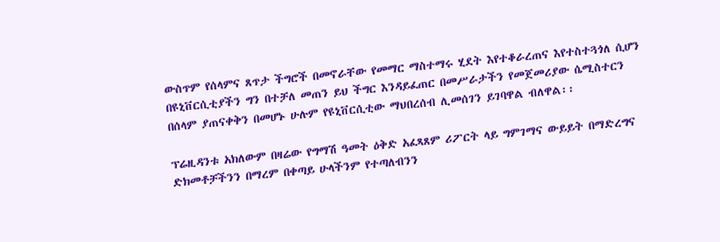ውስጥም የሰላምና ጸጥታ ችግሮች በመኖራቸው የመማር ማስተማሩ ሂደት እየተቆራረጠና እየተስተጓጎለ ሲሆን በዩኒቨርሲቲያችን ግን በተቻለ መጠን ይህ ችግር እንዳይፈጠር በመሥራታችን የመጀመሪያው ሴሚስተርን በሰላም ያጠናቀቅን በመሆኑ ሁሉም የዩኒቨርሲቲው ማህበረሰብ ሊመሰገን ይገባዋል ብለዋል፡፡

ፕሬዚዳንቱ አክለውም በዛሬው የግማሽ ዓመት ዕቅድ አፈጻጸም ሪፖርት ላይ ግምገማና ውይይት በማድረግና ድክመቶቻችንን በማረም በቀጣይ ሁላችንም የተጣለብንን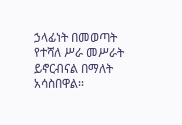ኃላፊነት በመወጣት የተሻለ ሥራ መሥራት ይኖርብናል በማለት አሳስበዋል፡፡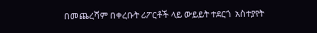በመጨረሻም በቀረቡት ሪፖርቶች ላይ ውይይት ተደርጎ  አስተያየት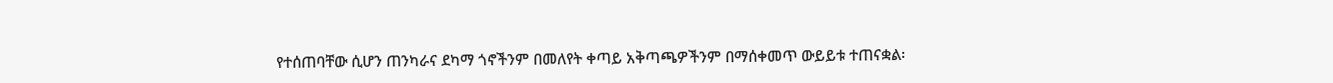የተሰጠባቸው ሲሆን ጠንካራና ደካማ ጎኖችንም በመለየት ቀጣይ አቅጣጫዎችንም በማሰቀመጥ ውይይቱ ተጠናቋል፡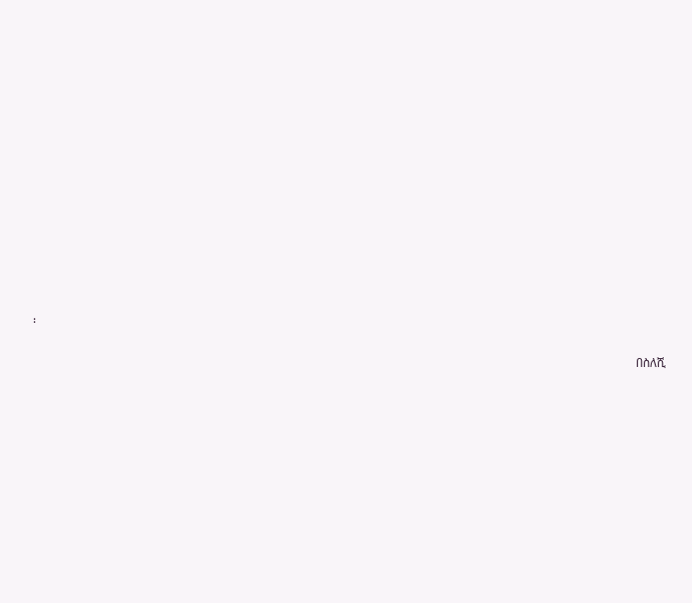፡

                                                                                                                                                                                                         በስለሺ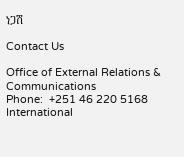ነጋሽ

Contact Us

Office of External Relations & Communications
Phone:  +251 46 220 5168
International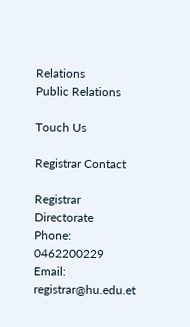Relations
Public Relations

Touch Us

Registrar Contact

Registrar Directorate
Phone: 0462200229
Email: registrar@hu.edu.et